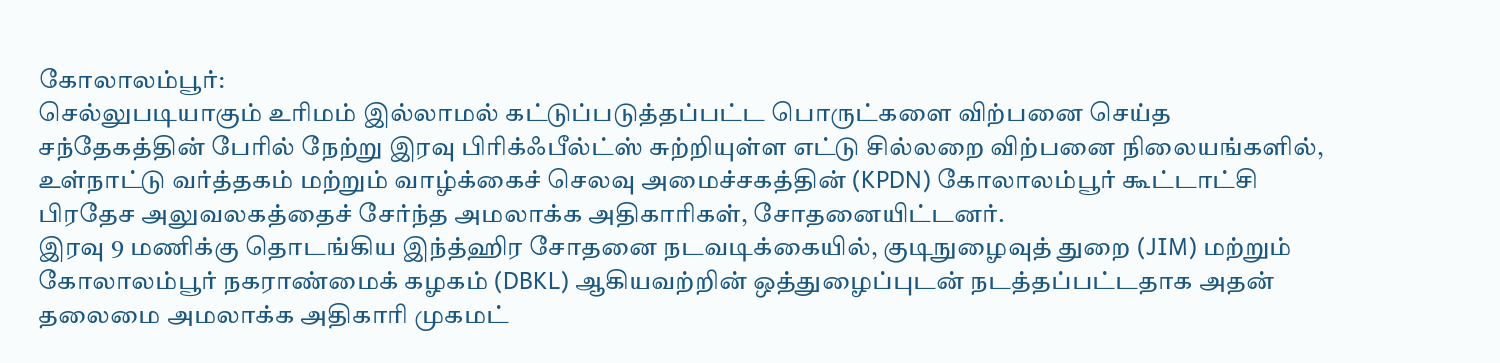கோலாலம்பூர்:
செல்லுபடியாகும் உரிமம் இல்லாமல் கட்டுப்படுத்தப்பட்ட பொருட்களை விற்பனை செய்த சந்தேகத்தின் பேரில் நேற்று இரவு பிரிக்ஃபீல்ட்ஸ் சுற்றியுள்ள எட்டு சில்லறை விற்பனை நிலையங்களில், உள்நாட்டு வர்த்தகம் மற்றும் வாழ்க்கைச் செலவு அமைச்சகத்தின் (KPDN) கோலாலம்பூர் கூட்டாட்சி பிரதேச அலுவலகத்தைச் சேர்ந்த அமலாக்க அதிகாரிகள், சோதனையிட்டனர்.
இரவு 9 மணிக்கு தொடங்கிய இந்த்ஹிர சோதனை நடவடிக்கையில், குடிநுழைவுத் துறை (JIM) மற்றும் கோலாலம்பூர் நகராண்மைக் கழகம் (DBKL) ஆகியவற்றின் ஒத்துழைப்புடன் நடத்தப்பட்டதாக அதன் தலைமை அமலாக்க அதிகாரி முகமட்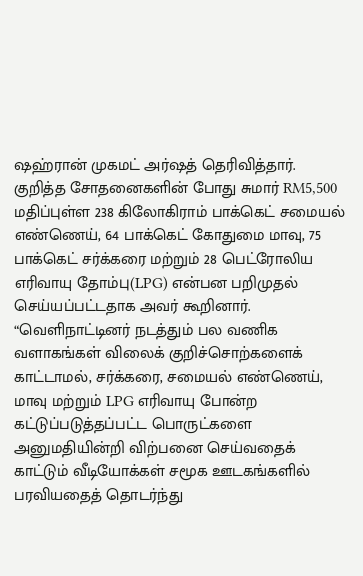ஷஹ்ரான் முகமட் அர்ஷத் தெரிவித்தார்.
குறித்த சோதனைகளின் போது சுமார் RM5,500 மதிப்புள்ள 238 கிலோகிராம் பாக்கெட் சமையல் எண்ணெய், 64 பாக்கெட் கோதுமை மாவு, 75 பாக்கெட் சர்க்கரை மற்றும் 28 பெட்ரோலிய எரிவாயு தோம்பு(LPG) என்பன பறிமுதல் செய்யப்பட்டதாக அவர் கூறினார்.
“வெளிநாட்டினர் நடத்தும் பல வணிக வளாகங்கள் விலைக் குறிச்சொற்களைக் காட்டாமல், சர்க்கரை, சமையல் எண்ணெய், மாவு மற்றும் LPG எரிவாயு போன்ற கட்டுப்படுத்தப்பட்ட பொருட்களை அனுமதியின்றி விற்பனை செய்வதைக் காட்டும் வீடியோக்கள் சமூக ஊடகங்களில் பரவியதைத் தொடர்ந்து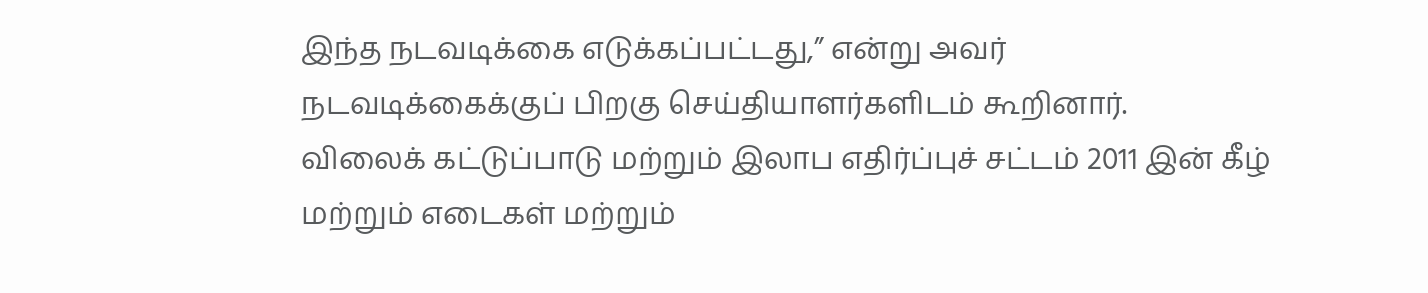இந்த நடவடிக்கை எடுக்கப்பட்டது,” என்று அவர் நடவடிக்கைக்குப் பிறகு செய்தியாளர்களிடம் கூறினார்.
விலைக் கட்டுப்பாடு மற்றும் இலாப எதிர்ப்புச் சட்டம் 2011 இன் கீழ் மற்றும் எடைகள் மற்றும்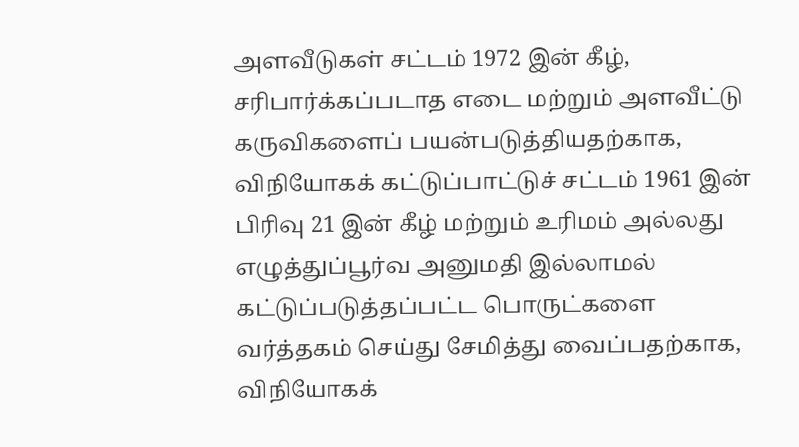அளவீடுகள் சட்டம் 1972 இன் கீழ், சரிபார்க்கப்படாத எடை மற்றும் அளவீட்டு கருவிகளைப் பயன்படுத்தியதற்காக, விநியோகக் கட்டுப்பாட்டுச் சட்டம் 1961 இன் பிரிவு 21 இன் கீழ் மற்றும் உரிமம் அல்லது எழுத்துப்பூர்வ அனுமதி இல்லாமல் கட்டுப்படுத்தப்பட்ட பொருட்களை வர்த்தகம் செய்து சேமித்து வைப்பதற்காக, விநியோகக்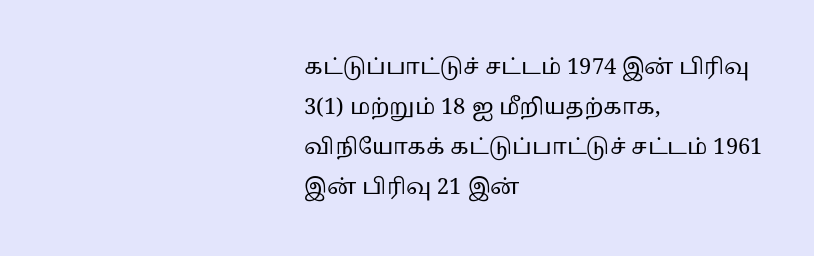கட்டுப்பாட்டுச் சட்டம் 1974 இன் பிரிவு 3(1) மற்றும் 18 ஐ மீறியதற்காக, விநியோகக் கட்டுப்பாட்டுச் சட்டம் 1961 இன் பிரிவு 21 இன்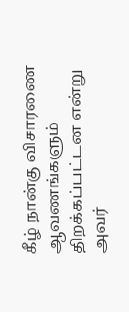கீழ் நான்கு விசாரணை ஆவணங்களும் திறக்கப்பட்டன என்று அவர்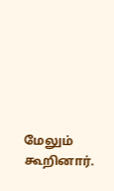மேலும் கூறினார்.